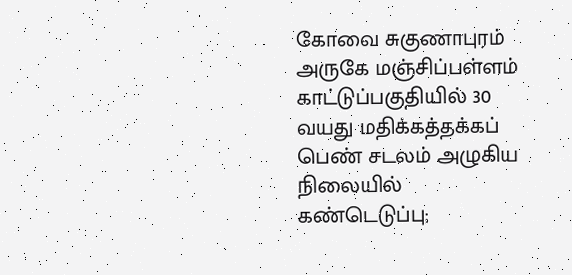கோவை சுகுணாபுரம் அருகே மஞ்சிப்பள்ளம் காட்டுப்பகுதியில் 30 வயது மதிக்கத்தக்கப் பெண் சடலம் அழுகிய நிலையில் கண்டெடுப்பு;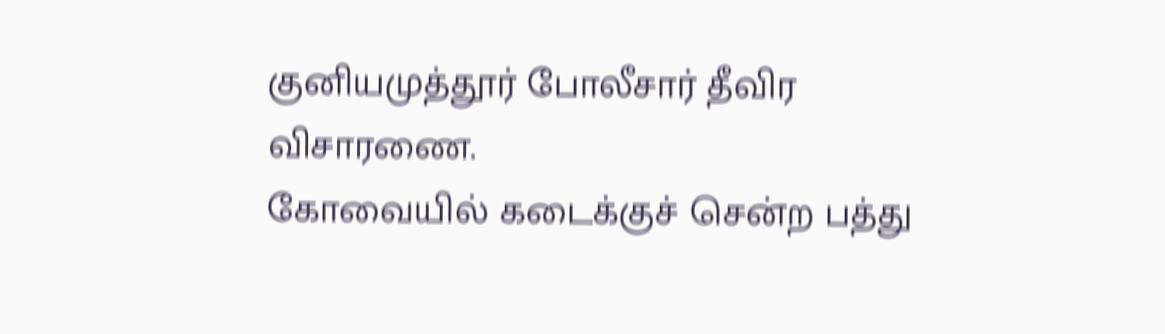குனியமுத்தூர் போலீசார் தீவிர விசாரணை.
கோவையில் கடைக்குச் சென்ற பத்து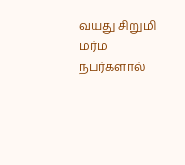வயது சிறுமி மர்ம நபர்களால்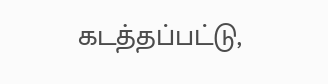கடத்தப்பட்டு,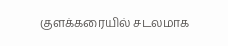குளக்கரையில் சடலமாக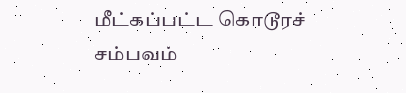மீட்கப்பட்ட கொடூரச் சம்பவம்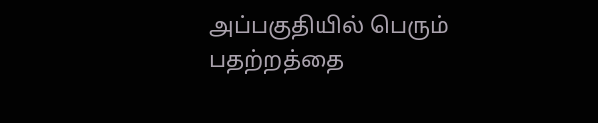அப்பகுதியில் பெரும் பதற்றத்தை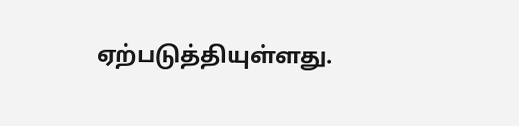ஏற்படுத்தியுள்ளது.